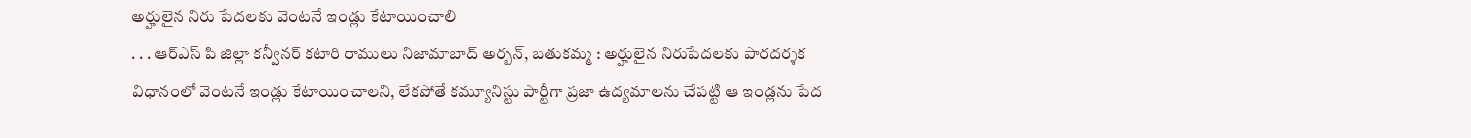అర్హులైన నిరు పేదలకు వెంటనే ఇండ్లు కేటాయించాలి
. . . ఆర్ఎస్ పి జిల్లా కన్వీనర్ కటారి రాములు నిజామాబాద్ అర్బన్, బతుకమ్మ : అర్హులైన నిరుపేదలకు పారదర్శక విధానంలో వెంటనే ఇండ్లు కేటాయించాలని, లేకపోతే కమ్యూనిస్టు పార్టీగా ప్రజా ఉద్యమాలను చేపట్టి ఆ ఇండ్లను పేద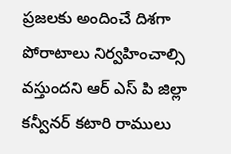ప్రజలకు అందించే దిశగా పోరాటాలు నిర్వహించాల్సి వస్తుందని ఆర్ ఎస్ పి జిల్లా కన్వీనర్ కటారి రాములు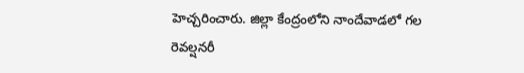హెచ్చరించారు. జిల్లా కేంద్రంలోని నాందేవాడలో గల రెవల్షనరీ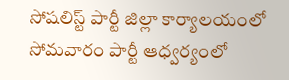సోషలిస్ట్ పార్టీ జిల్లా కార్యాలయంలో సోమవారం పార్టీ ఆధ్వర్యంలో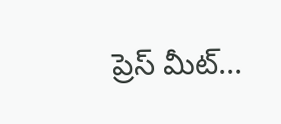ప్రెస్ మీట్...